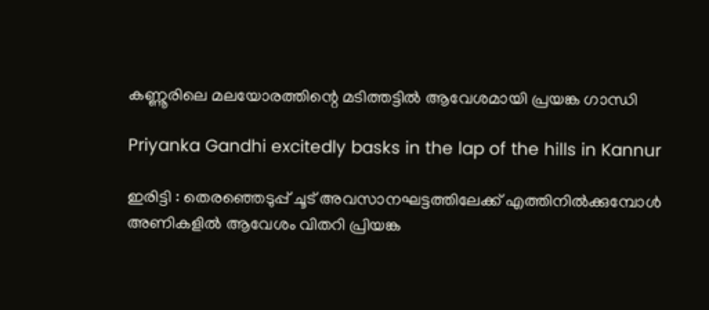കണ്ണൂരിലെ മലയോരത്തിന്റെ മടിത്തട്ടിൽ ആവേശമായി പ്രയങ്ക ഗാന്ധി

Priyanka Gandhi excitedly basks in the lap of the hills in Kannur

ഇരിട്ടി : തെരഞ്ഞെടുപ്പ് ചൂട് അവസാനഘട്ടത്തിലേക്ക് എത്തിനിൽക്കുമ്പോൾ അണികളിൽ ആവേശം വിതറി പ്രിയങ്ക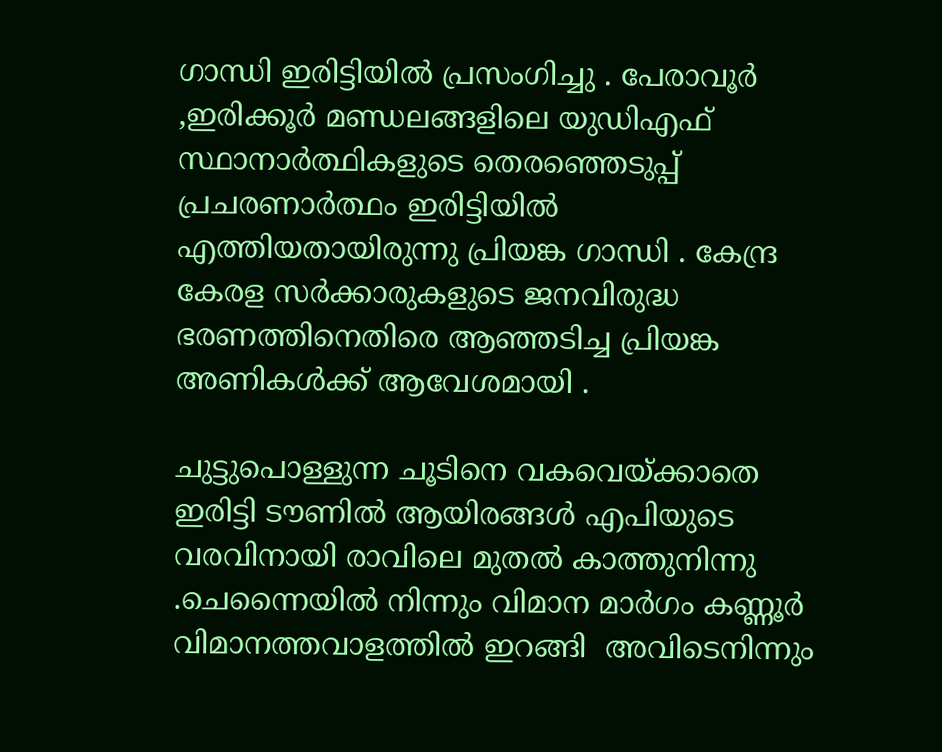ഗാന്ധി ഇരിട്ടിയിൽ പ്രസംഗിച്ചു . പേരാവൂർ ,ഇരിക്കൂർ മണ്ഡലങ്ങളിലെ യുഡിഎഫ്  സ്ഥാനാർത്ഥികളുടെ തെരഞ്ഞെടുപ്പ് പ്രചരണാർത്ഥം ഇരിട്ടിയിൽ എത്തിയതായിരുന്നു പ്രിയങ്ക ഗാന്ധി . കേന്ദ്ര കേരള സർക്കാരുകളുടെ ജനവിരുദ്ധ ഭരണത്തിനെതിരെ ആഞ്ഞടിച്ച പ്രിയങ്ക അണികൾക്ക് ആവേശമായി .

ചുട്ടുപൊള്ളുന്ന ചൂടിനെ വകവെയ്ക്കാതെ ഇരിട്ടി ടൗണിൽ ആയിരങ്ങൾ എപിയുടെ വരവിനായി രാവിലെ മുതൽ കാത്തുനിന്നു .ചെന്നൈയിൽ നിന്നും വിമാന മാർഗം കണ്ണൂർ വിമാനത്തവാളത്തിൽ ഇറങ്ങി  അവിടെനിന്നും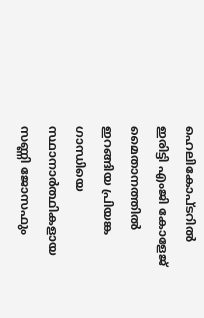ഹെലികോപ്ടറിൽ ഇരിട്ടി എംജി കോളേജ് മൈതാനത്തിൽ ഇറങ്ങിയ പ്രിയങ്ക ഗാന്ധിയെ സ്ഥാനാർത്ഥികളായ സണ്ണി ജോസഫും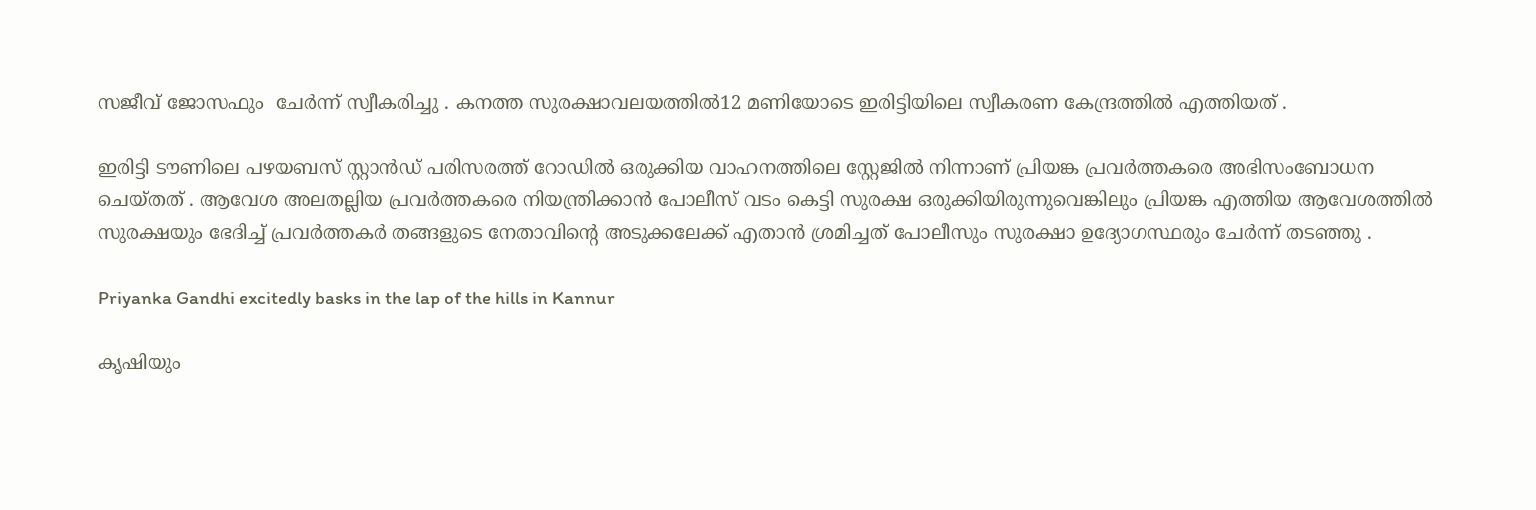സജീവ് ജോസഫും  ചേർന്ന് സ്വീകരിച്ചു . കനത്ത സുരക്ഷാവലയത്തിൽ12 മണിയോടെ ഇരിട്ടിയിലെ സ്വീകരണ കേന്ദ്രത്തിൽ എത്തിയത് .

ഇരിട്ടി ടൗണിലെ പഴയബസ് സ്റ്റാൻഡ് പരിസരത്ത് റോഡിൽ ഒരുക്കിയ വാഹനത്തിലെ സ്റ്റേജിൽ നിന്നാണ് പ്രിയങ്ക പ്രവർത്തകരെ അഭിസംബോധന ചെയ്തത് . ആവേശ അലതല്ലിയ പ്രവർത്തകരെ നിയന്ത്രിക്കാൻ പോലീസ് വടം കെട്ടി സുരക്ഷ ഒരുക്കിയിരുന്നുവെങ്കിലും പ്രിയങ്ക എത്തിയ ആവേശത്തിൽ സുരക്ഷയും ഭേദിച്ച് പ്രവർത്തകർ തങ്ങളുടെ നേതാവിന്റെ അടുക്കലേക്ക് എതാൻ ശ്രമിച്ചത് പോലീസും സുരക്ഷാ ഉദ്യോഗസ്ഥരും ചേർന്ന് തടഞ്ഞു .

Priyanka Gandhi excitedly basks in the lap of the hills in Kannur

കൃഷിയും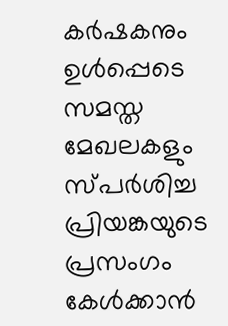കർഷകനും ഉൾപ്പെടെ സമസ്ത മേഖലകളും സ്പർശിച്ച പ്രിയങ്കയുടെ പ്രസംഗം കേൾക്കാൻ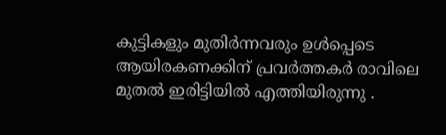കുട്ടികളും മുതിർന്നവരും ഉൾപ്പെടെ ആയിരകണക്കിന് പ്രവർത്തകർ രാവിലെ മുതൽ ഇരിട്ടിയിൽ എത്തിയിരുന്നു .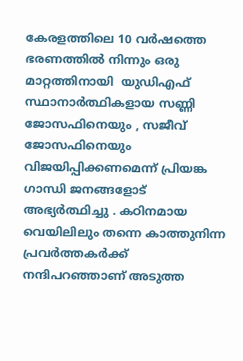കേരളത്തിലെ 10 വർഷത്തെ ഭരണത്തിൽ നിന്നും ഒരു മാറ്റത്തിനായി  യുഡിഎഫ് സ്ഥാനാർത്ഥികളായ സണ്ണി ജോസഫിനെയും , സജീവ് ജോസഫിനെയും വിജയിപ്പിക്കണമെന്ന് പ്രിയങ്ക ഗാന്ധി ജനങ്ങളോട് അഭ്യർത്ഥിച്ചു . കഠിനമായ വെയിലിലും തന്നെ കാത്തുനിന്ന പ്രവർത്തകർക്ക് നന്ദിപറഞ്ഞാണ് അടുത്ത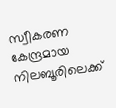സ്വീകരണ കേന്ദ്രമായ നിലബൂരിലെക്ക്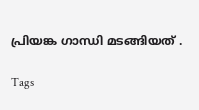പ്രിയങ്ക ഗാന്ധി മടങ്ങിയത് .

Tags